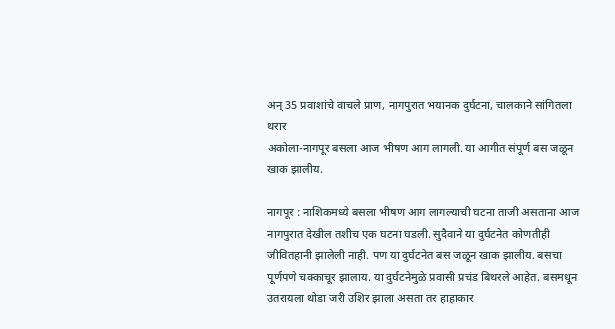अन् 35 प्रवाशांचे वाचले प्राण, नागपुरात भयानक दुर्घटना, चालकाने सांगितला थरार
अकोला-नागपूर बसला आज भीषण आग लागली. या आगीत संपूर्ण बस जळून खाक झालीय.

नागपूर : नाशिकमध्ये बसला भीषण आग लागल्याची घटना ताजी असताना आज नागपुरात देखील तशीच एक घटना घडली. सुदैवाने या दुर्घटनेत कोणतीही जीवितहानी झालेली नाही. पण या दुर्घटनेत बस जळून खाक झालीय. बसचा पूर्णपणे चक्काचूर झालाय. या दुर्घटनेमुळे प्रवासी प्रचंड बिथरले आहेत. बसमधून उतरायला थोडा जरी उशिर झाला असता तर हाहाकार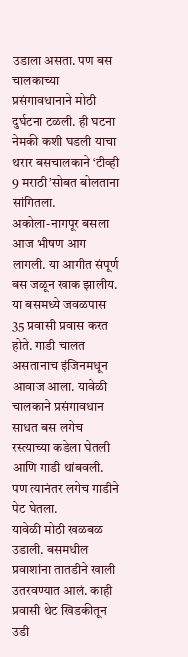उडाला असता. पण बस चालकाच्या प्रसंगावधानाने मोठी दुर्घटना टळली. ही घटना नेमकी कशी घडली याचा थरार बसचालकाने ‘टीव्ही 9 मराठी’सोबत बोलताना सांगितला.
अकोला-नागपूर बसला आज भीषण आग लागली. या आगीत संपूर्ण बस जळून खाक झालीय. या बसमध्ये जवळपास 35 प्रवासी प्रवास करत होते. गाडी चालत असतानाच इंजिनमधून आवाज आला. यावेळी चालकाने प्रसंगावधान साधत बस लगेच रस्त्याच्या कडेला घेतली आणि गाडी थांबवली. पण त्यानंतर लगेच गाडीने पेट घेतला.
यावेळी मोठी खळबळ उडाली. बसमधील प्रवाशांना तातडीने खाली उतरवण्यात आलं. काही प्रवासी थेट खिडकीतून उडी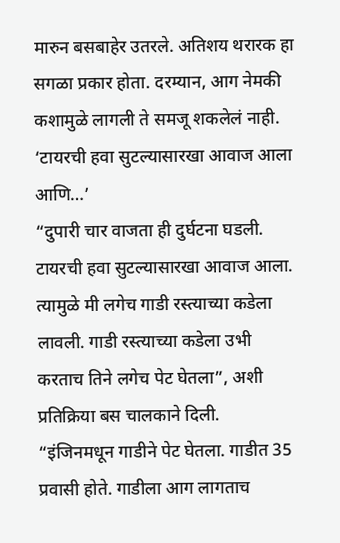मारुन बसबाहेर उतरले. अतिशय थरारक हा सगळा प्रकार होता. दरम्यान, आग नेमकी कशामुळे लागली ते समजू शकलेलं नाही.
‘टायरची हवा सुटल्यासारखा आवाज आला आणि…’
“दुपारी चार वाजता ही दुर्घटना घडली. टायरची हवा सुटल्यासारखा आवाज आला. त्यामुळे मी लगेच गाडी रस्त्याच्या कडेला लावली. गाडी रस्त्याच्या कडेला उभी करताच तिने लगेच पेट घेतला”, अशी प्रतिक्रिया बस चालकाने दिली.
“इंजिनमधून गाडीने पेट घेतला. गाडीत 35 प्रवासी होते. गाडीला आग लागताच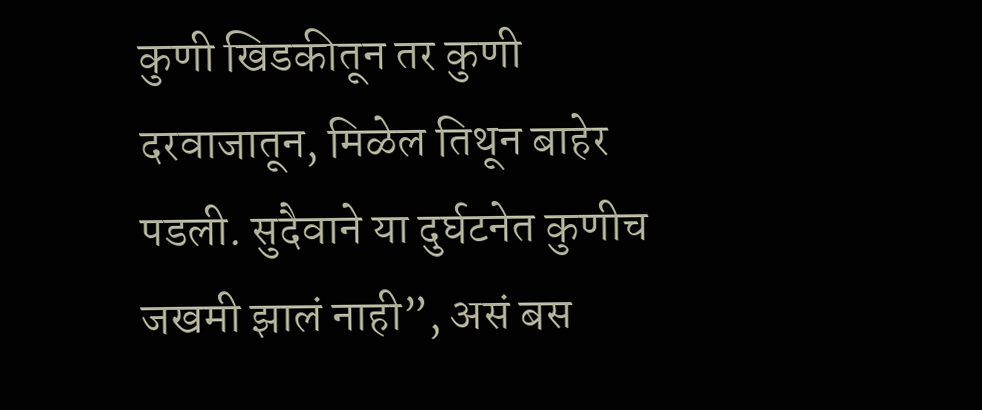कुणी खिडकीतून तर कुणी दरवाजातून, मिळेल तिथून बाहेर पडली. सुदैवाने या दुर्घटनेत कुणीच जखमी झालं नाही”, असं बस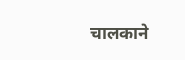चालकाने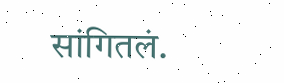सांगितलं.